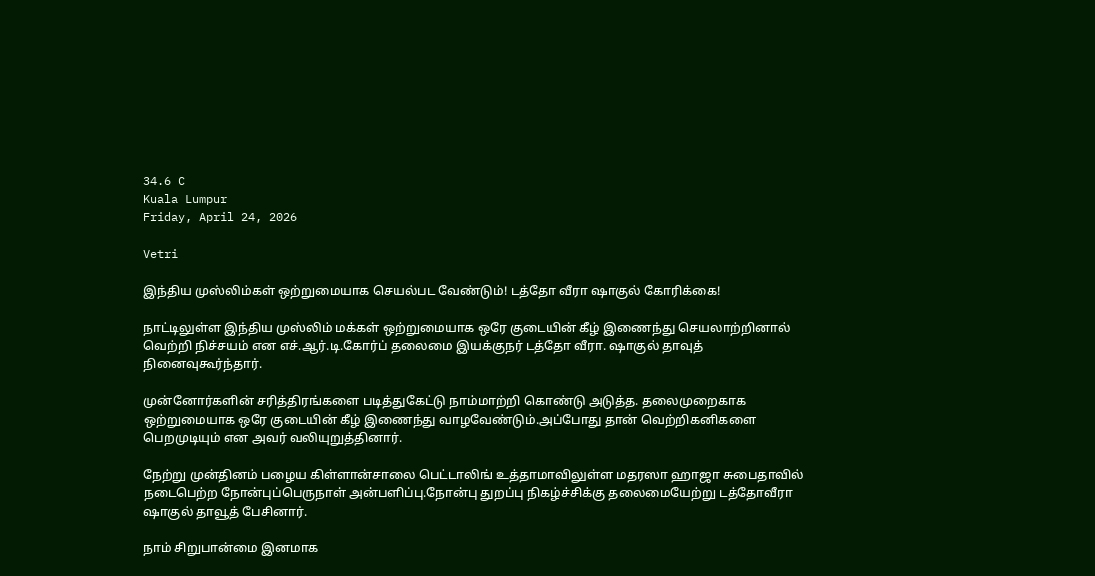34.6 C
Kuala Lumpur
Friday, April 24, 2026

Vetri

இந்திய முஸ்லிம்கள் ஒற்றுமையாக செயல்பட வேண்டும்! டத்தோ வீரா ஷாகுல் கோரிக்கை!

நாட்டிலுள்ள இந்திய முஸ்லிம் மக்கள் ஒற்றுமையாக ஒரே குடையின் கீழ் இணைந்து செயலாற்றினால் வெற்றி நிச்சயம் என எச்.ஆர்.டி.கோர்ப் தலைமை இயக்குநர் டத்தோ வீரா. ஷாகுல் தாவுத் நினைவுகூர்ந்தார்.

முன்னோர்களின் சரித்திரங்களை படித்துகேட்டு நாம்மாற்றி கொண்டு அடுத்த. தலைமுறைகாக ஒற்றுமையாக ஒரே குடையின் கீழ் இணைந்து வாழவேண்டும்.அப்போது தான் வெற்றிகனிகளை பெறமுடியும் என அவர் வலியுறுத்தினார்.

நேற்று முன்தினம் பழைய கிள்ளான்சாலை பெட்டாலிங் உத்தாமாவிலுள்ள மதரஸா ஹாஜா சுபைதாவில் நடைபெற்ற நோன்புப்பெருநாள் அன்பளிப்பு.நோன்பு துறப்பு நிகழ்ச்சிக்கு தலைமையேற்று டத்தோவீரா ஷாகுல் தாவூத் பேசினார்.

நாம் சிறுபான்மை இனமாக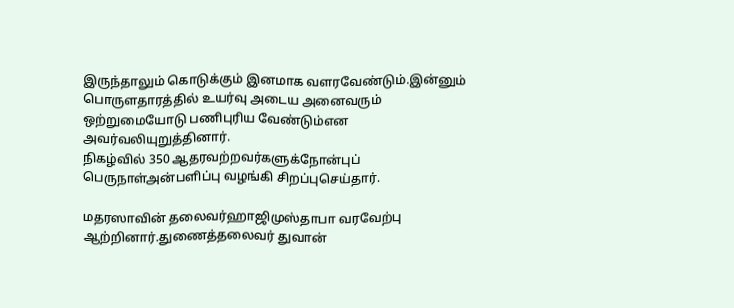இருந்தாலும் கொடுக்கும் இனமாக வளரவேண்டும்.இன்னும் பொருளதாரத்தில் உயர்வு அடைய அனைவரும் ஒற்றுமையோடு பணிபுரிய வேண்டும்என அவர்வலியுறுத்தினார்.
நிகழ்வில் 350 ஆதரவற்றவர்களுக்நோன்புப் பெருநாள்அன்பளிப்பு வழங்கி சிறப்புசெய்தார்.

மதரஸாவின் தலைவர்ஹாஜிமுஸ்தாபா வரவேற்பு ஆற்றினார்.துணைத்தலைவர் துவான்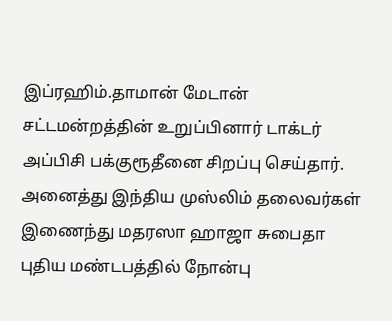இப்ரஹிம்.தாமான் மேடான் சட்டமன்றத்தின் உறுப்பினார் டாக்டர் அப்பிசி பக்குரூதீனை சிறப்பு செய்தார்.
அனைத்து இந்திய முஸ்லிம் தலைவர்கள் இணைந்து மதரஸா ஹாஜா சுபைதா புதிய மண்டபத்தில் நோன்பு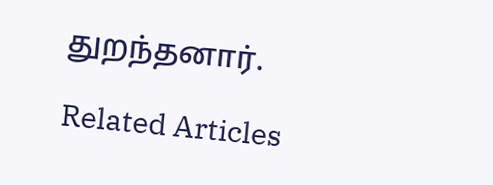துறந்தனார்.

Related Articles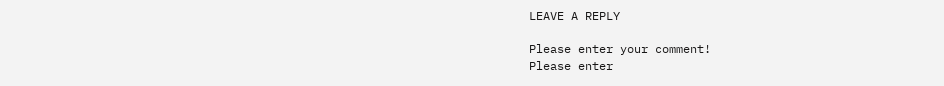LEAVE A REPLY

Please enter your comment!
Please enter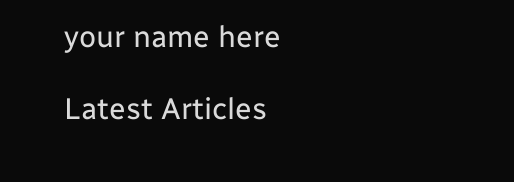your name here

Latest Articles